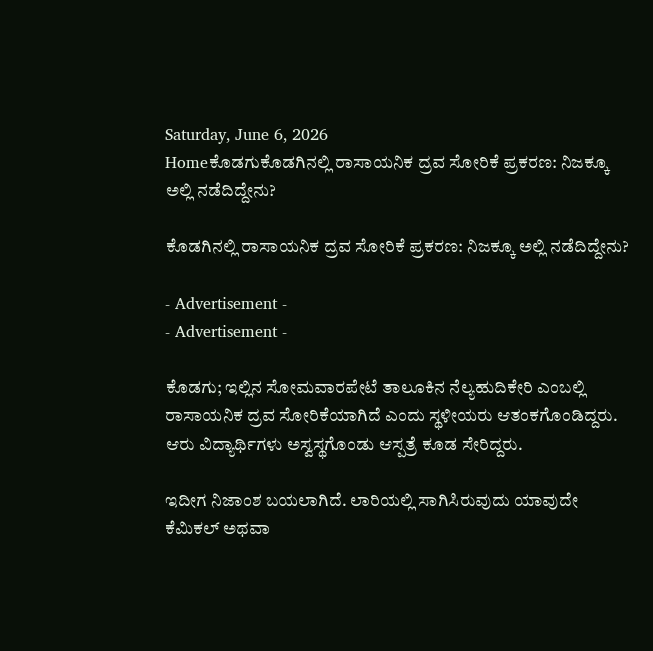Saturday, June 6, 2026
Homeಕೊಡಗುಕೊಡಗಿನಲ್ಲಿ‌ ರಾಸಾಯನಿಕ ದ್ರವ ಸೋರಿಕೆ ಪ್ರಕರಣ: ನಿಜಕ್ಕೂ ಅಲ್ಲಿ‌ ನಡೆದಿದ್ದೇನು?

ಕೊಡಗಿನಲ್ಲಿ‌ ರಾಸಾಯನಿಕ ದ್ರವ ಸೋರಿಕೆ ಪ್ರಕರಣ: ನಿಜಕ್ಕೂ ಅಲ್ಲಿ‌ ನಡೆದಿದ್ದೇನು?

- Advertisement -
- Advertisement -

ಕೊಡಗು; ಇಲ್ಲಿನ ಸೋಮವಾರಪೇಟೆ ತಾಲೂಕಿನ ನೆಲ್ಯಹುದಿಕೇರಿ ಎಂಬಲ್ಲಿ  ರಾಸಾಯನಿಕ ದ್ರವ ಸೋರಿಕೆಯಾಗಿದೆ ಎಂದು ಸ್ಥಳೀಯರು ಆತಂಕಗೊಂಡಿದ್ದರು. ಆರು ವಿದ್ಯಾರ್ಥಿಗಳು ಅಸ್ವಸ್ಥಗೊಂಡು ಆಸ್ಪತ್ರೆ ಕೂಡ ಸೇರಿದ್ದರು.

ಇದೀಗ ನಿಜಾಂಶ ಬಯಲಾಗಿದೆ. ಲಾರಿಯಲ್ಲಿ ಸಾಗಿಸಿರುವುದು ಯಾವುದೇ ಕೆಮಿಕಲ್ ಅಥವಾ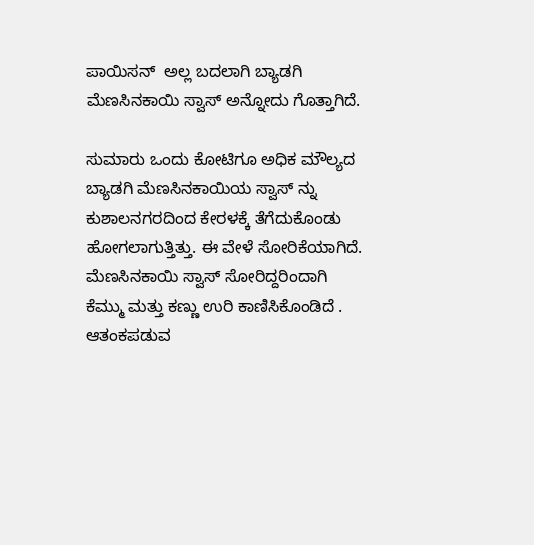ಪಾಯಿಸನ್  ಅಲ್ಲ ಬದಲಾಗಿ ಬ್ಯಾಡಗಿ ಮೆಣಸಿನಕಾಯಿ ಸ್ವಾಸ್ ಅನ್ನೋದು ಗೊತ್ತಾಗಿದೆ.

ಸುಮಾರು ಒಂದು ಕೋಟಿಗೂ ಅಧಿಕ ಮೌಲ್ಯದ ಬ್ಯಾಡಗಿ ಮೆಣಸಿನಕಾಯಿಯ ಸ್ವಾಸ್ ನ್ನು‌ ಕುಶಾಲನಗರದಿಂದ ಕೇರಳಕ್ಕೆ ತೆಗೆದುಕೊಂಡು ಹೋಗಲಾಗುತ್ತಿತ್ತು. ಈ ವೇಳೆ ಸೋರಿಕೆಯಾಗಿದೆ.
ಮೆಣಸಿನಕಾಯಿ ಸ್ವಾಸ್ ಸೋರಿದ್ದರಿಂದಾಗಿ ಕೆಮ್ಮು ಮತ್ತು ಕಣ್ಣು ಉರಿ ಕಾಣಿಸಿಕೊಂಡಿದೆ . ಆತಂಕಪಡುವ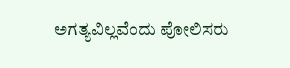ಅಗತ್ಯವಿಲ್ಲವೆಂದು ಪೋಲಿಸರು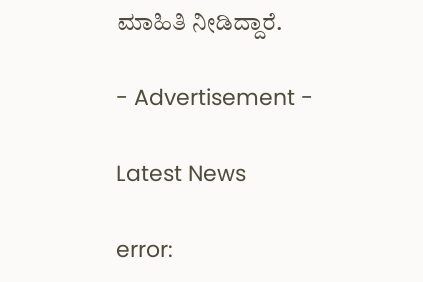ಮಾಹಿತಿ ನೀಡಿದ್ದಾರೆ.

- Advertisement -

Latest News

error: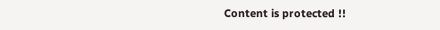Content is protected !!